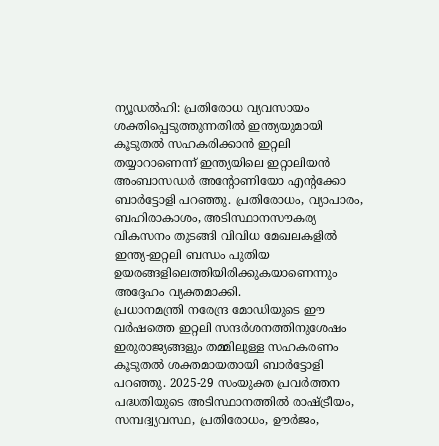ന്യൂഡൽഹി: പ്രതിരോധ വ്യവസായം ശക്തിപ്പെടുത്തുന്നതിൽ ഇന്ത്യയുമായി കൂടുതൽ സഹകരിക്കാൻ ഇറ്റലി തയ്യാറാണെന്ന് ഇന്ത്യയിലെ ഇറ്റാലിയൻ അംബാസഡർ അന്റോണിയോ എന്റക്കോ ബാർട്ടോളി പറഞ്ഞു. പ്രതിരോധം, വ്യാപാരം, ബഹിരാകാശം, അടിസ്ഥാനസൗകര്യ വികസനം തുടങ്ങി വിവിധ മേഖലകളിൽ ഇന്ത്യ-ഇറ്റലി ബന്ധം പുതിയ ഉയരങ്ങളിലെത്തിയിരിക്കുകയാണെന്നും അദ്ദേഹം വ്യക്തമാക്കി.
പ്രധാനമന്ത്രി നരേന്ദ്ര മോഡിയുടെ ഈ വർഷത്തെ ഇറ്റലി സന്ദർശനത്തിനുശേഷം ഇരുരാജ്യങ്ങളും തമ്മിലുള്ള സഹകരണം കൂടുതൽ ശക്തമായതായി ബാർട്ടോളി പറഞ്ഞു. 2025-29 സംയുക്ത പ്രവർത്തന പദ്ധതിയുടെ അടിസ്ഥാനത്തിൽ രാഷ്ട്രീയം, സമ്പദ്വ്യവസ്ഥ, പ്രതിരോധം, ഊർജം,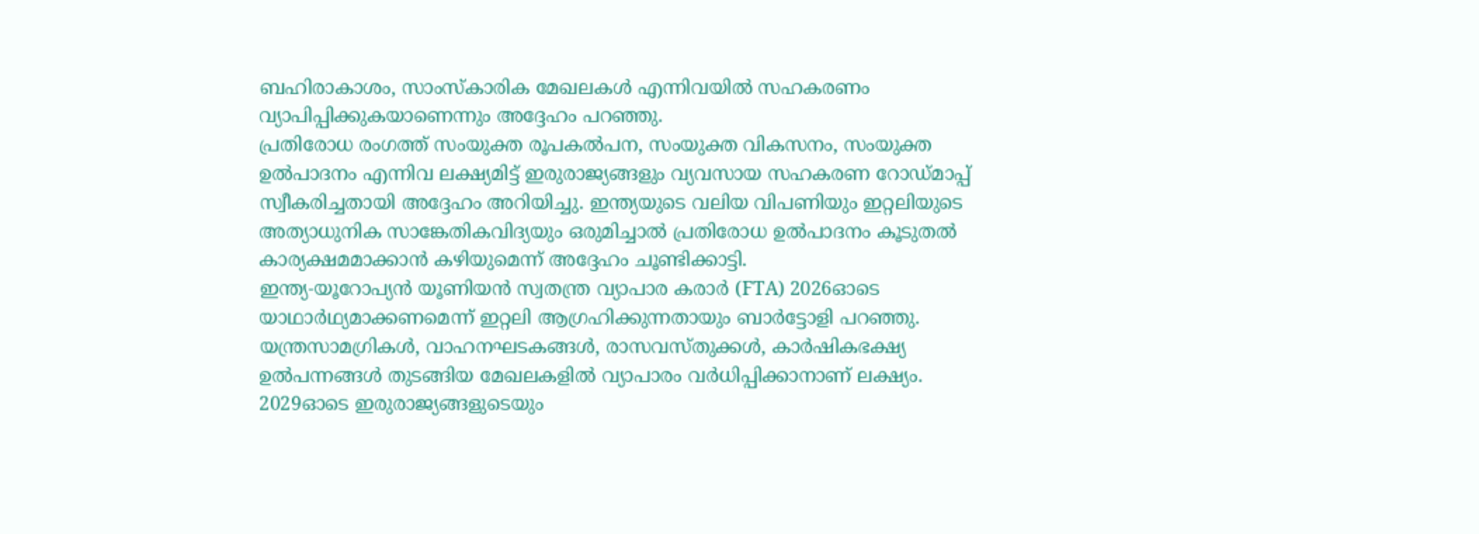ബഹിരാകാശം, സാംസ്കാരിക മേഖലകൾ എന്നിവയിൽ സഹകരണം വ്യാപിപ്പിക്കുകയാണെന്നും അദ്ദേഹം പറഞ്ഞു.
പ്രതിരോധ രംഗത്ത് സംയുക്ത രൂപകൽപന, സംയുക്ത വികസനം, സംയുക്ത ഉൽപാദനം എന്നിവ ലക്ഷ്യമിട്ട് ഇരുരാജ്യങ്ങളും വ്യവസായ സഹകരണ റോഡ്മാപ്പ് സ്വീകരിച്ചതായി അദ്ദേഹം അറിയിച്ചു. ഇന്ത്യയുടെ വലിയ വിപണിയും ഇറ്റലിയുടെ അത്യാധുനിക സാങ്കേതികവിദ്യയും ഒരുമിച്ചാൽ പ്രതിരോധ ഉൽപാദനം കൂടുതൽ കാര്യക്ഷമമാക്കാൻ കഴിയുമെന്ന് അദ്ദേഹം ചൂണ്ടിക്കാട്ടി.
ഇന്ത്യ-യൂറോപ്യൻ യൂണിയൻ സ്വതന്ത്ര വ്യാപാര കരാർ (FTA) 2026ഓടെ യാഥാർഥ്യമാക്കണമെന്ന് ഇറ്റലി ആഗ്രഹിക്കുന്നതായും ബാർട്ടോളി പറഞ്ഞു. യന്ത്രസാമഗ്രികൾ, വാഹനഘടകങ്ങൾ, രാസവസ്തുക്കൾ, കാർഷികഭക്ഷ്യ ഉൽപന്നങ്ങൾ തുടങ്ങിയ മേഖലകളിൽ വ്യാപാരം വർധിപ്പിക്കാനാണ് ലക്ഷ്യം. 2029ഓടെ ഇരുരാജ്യങ്ങളുടെയും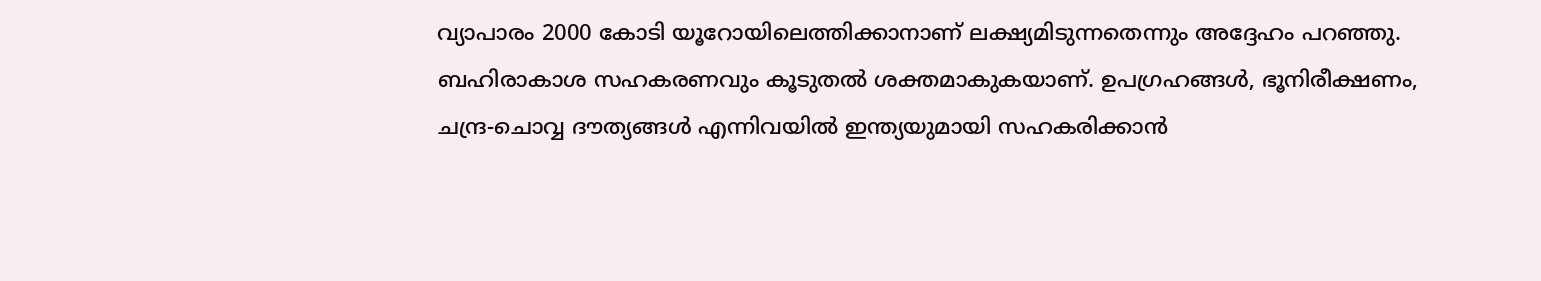വ്യാപാരം 2000 കോടി യൂറോയിലെത്തിക്കാനാണ് ലക്ഷ്യമിടുന്നതെന്നും അദ്ദേഹം പറഞ്ഞു.
ബഹിരാകാശ സഹകരണവും കൂടുതൽ ശക്തമാകുകയാണ്. ഉപഗ്രഹങ്ങൾ, ഭൂനിരീക്ഷണം, ചന്ദ്ര-ചൊവ്വ ദൗത്യങ്ങൾ എന്നിവയിൽ ഇന്ത്യയുമായി സഹകരിക്കാൻ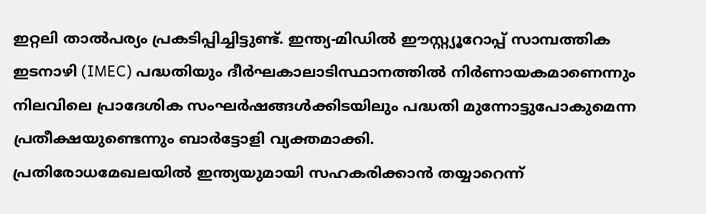ഇറ്റലി താൽപര്യം പ്രകടിപ്പിച്ചിട്ടുണ്ട്. ഇന്ത്യ-മിഡിൽ ഈസ്റ്റ്യൂറോപ്പ് സാമ്പത്തിക ഇടനാഴി (IMEC) പദ്ധതിയും ദീർഘകാലാടിസ്ഥാനത്തിൽ നിർണായകമാണെന്നും നിലവിലെ പ്രാദേശിക സംഘർഷങ്ങൾക്കിടയിലും പദ്ധതി മുന്നോട്ടുപോകുമെന്ന പ്രതീക്ഷയുണ്ടെന്നും ബാർട്ടോളി വ്യക്തമാക്കി.
പ്രതിരോധമേഖലയിൽ ഇന്ത്യയുമായി സഹകരിക്കാൻ തയ്യാറെന്ന്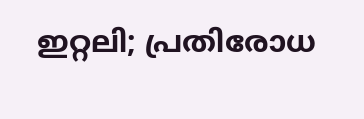ഇറ്റലി; പ്രതിരോധ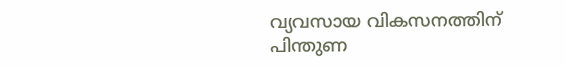വ്യവസായ വികസനത്തിന് പിന്തുണ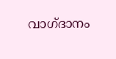വാഗ്ദാനം